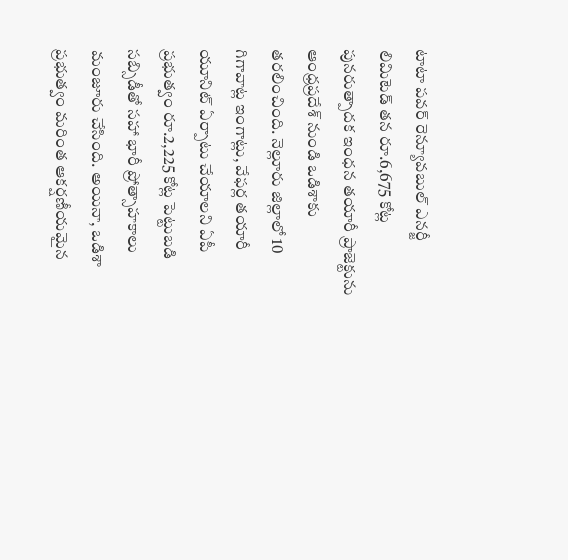టాటా పవర్ రెన్యూవబుల్ ఎనర్జీ లిమిటెడ్ తన రూ.6,675 కోట్ల పునరుత్పాదక ఇంధన తయారీ ప్రాజెక్టును ఆంధ్రప్రదేశ్ నుండి ఒడిశాకు తరలించింది. నెల్లూరు జిల్లాలో 10 గిగావాట్ల ఇంగాట్లు, వేఫర్ల తయారీ యూనిట్ ఏర్పాటు చేయాలని ఏపీ ప్రభుత్వం రూ.2,225 కోట్ల పెట్టుబడి సబ్సిడీతో సహా భారీ ప్రోత్సాహకాలు మంజూరు చేసింది. అయినా, ఒడిశా ప్రభుత్వం మరింత ఆకర్షణీయమైన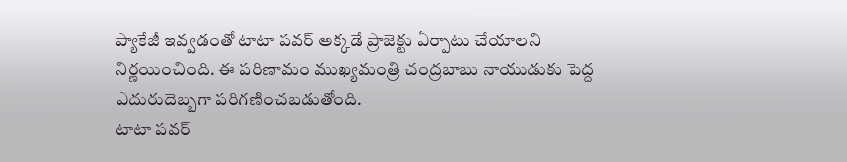ప్యాకేజీ ఇవ్వడంతో టాటా పవర్ అక్కడే ప్రాజెక్టు ఏర్పాటు చేయాలని నిర్ణయించింది. ఈ పరిణామం ముఖ్యమంత్రి చంద్రబాబు నాయుడుకు పెద్ద ఎదురుదెబ్బగా పరిగణించబడుతోంది.
టాటా పవర్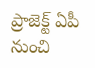ప్రాజెక్ట్ ఏపీ నుంచి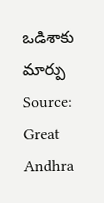ఒడిశాకు మార్పు
Source: Great Andhra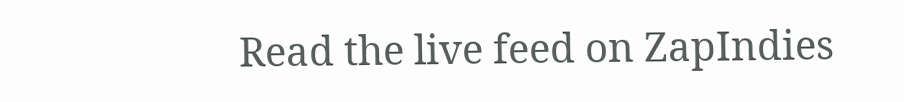Read the live feed on ZapIndies